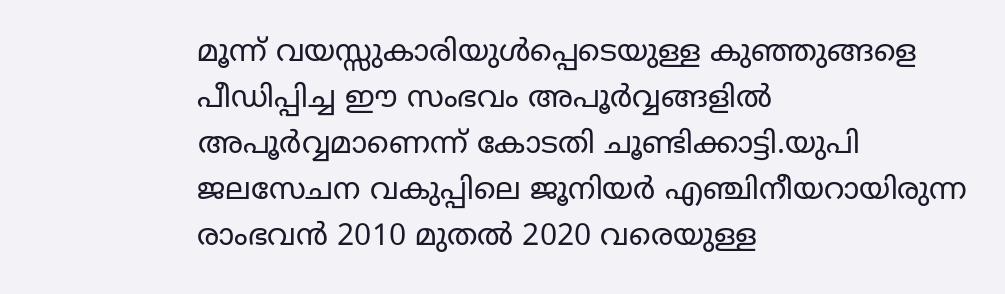മൂന്ന് വയസ്സുകാരിയുൾപ്പെടെയുള്ള കുഞ്ഞുങ്ങളെ പീഡിപ്പിച്ച ഈ സംഭവം അപൂർവ്വങ്ങളിൽ അപൂർവ്വമാണെന്ന് കോടതി ചൂണ്ടിക്കാട്ടി.യുപി ജലസേചന വകുപ്പിലെ ജൂനിയർ എഞ്ചിനീയറായിരുന്ന രാംഭവൻ 2010 മുതൽ 2020 വരെയുള്ള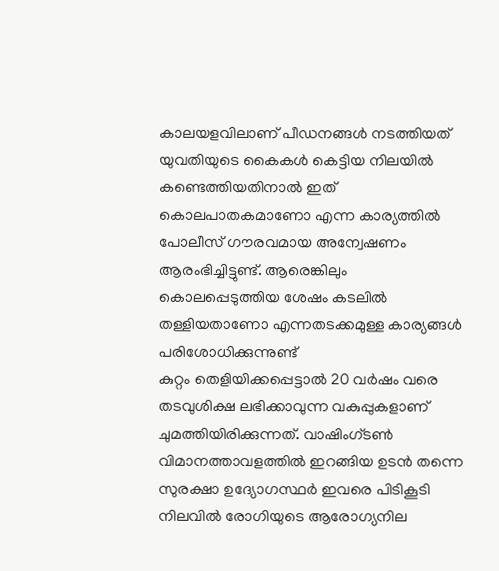കാലയളവിലാണ് പീഡനങ്ങൾ നടത്തിയത്
യുവതിയുടെ കൈകൾ കെട്ടിയ നിലയിൽ കണ്ടെത്തിയതിനാൽ ഇത് കൊലപാതകമാണോ എന്ന കാര്യത്തിൽ പോലീസ് ഗൗരവമായ അന്വേഷണം ആരംഭിച്ചിട്ടുണ്ട്. ആരെങ്കിലും കൊലപ്പെടുത്തിയ ശേഷം കടലിൽ തള്ളിയതാണോ എന്നതടക്കമുള്ള കാര്യങ്ങൾ പരിശോധിക്കുന്നുണ്ട്
കുറ്റം തെളിയിക്കപ്പെട്ടാൽ 20 വർഷം വരെ തടവുശിക്ഷ ലഭിക്കാവുന്ന വകുപ്പുകളാണ് ചുമത്തിയിരിക്കുന്നത്. വാഷിംഗ്ടൺ വിമാനത്താവളത്തിൽ ഇറങ്ങിയ ഉടൻ തന്നെ സുരക്ഷാ ഉദ്യോഗസ്ഥർ ഇവരെ പിടികൂടി
നിലവിൽ രോഗിയുടെ ആരോഗ്യനില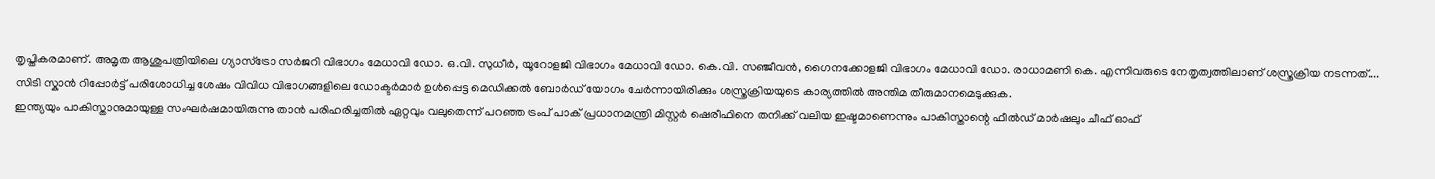തൃപ്തികരമാണ്. അമൃത ആശുപത്രിയിലെ ഗ്യാസ്ട്രോ സർജറി വിഭാഗം മേധാവി ഡോ. ഒ.വി. സുധീർ, യൂറോളജി വിഭാഗം മേധാവി ഡോ. കെ.വി. സഞ്ജീവൻ, ഗൈനക്കോളജി വിഭാഗം മേധാവി ഡോ. രാധാമണി കെ. എന്നിവരുടെ നേതൃത്വത്തിലാണ് ശസ്ത്രക്രിയ നടന്നത്....
സിടി സ്കാൻ റിപ്പോർട്ട് പരിശോധിച്ച ശേഷം വിവിധ വിഭാഗങ്ങളിലെ ഡോക്ടർമാർ ഉൾപ്പെട്ട മെഡിക്കൽ ബോർഡ് യോഗം ചേർന്നായിരിക്കും ശസ്ത്രക്രിയയുടെ കാര്യത്തിൽ അന്തിമ തീരുമാനമെടുക്കുക.
ഇന്ത്യയും പാകിസ്താനുമായുള്ള സംഘർഷമായിരുന്നു താൻ പരിഹരിച്ചതിൽ ഏറ്റവും വലുതെന്ന് പറഞ്ഞ ട്രംപ് പാക് പ്രധാനമന്ത്രി മിസ്റ്റർ ഷെരീഫിനെ തനിക്ക് വലിയ ഇഷ്ടമാണെന്നും പാകിസ്താന്റെ ഫീൽഡ് മാർഷലും ചീഫ് ഓഫ്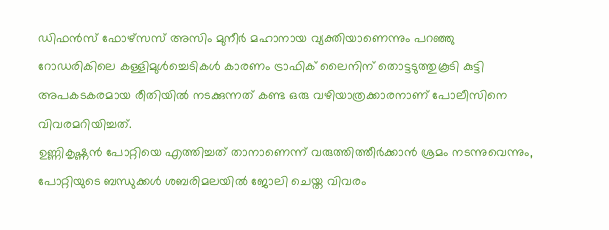ഡിഫൻസ് ഫോഴ്സസ് അസിം മുനീർ മഹാനായ വ്യക്തിയാണെന്നും പറഞ്ഞു
റോഡരികിലെ കള്ളിമുൾച്ചെടികൾ കാരണം ട്രാഫിക് ലൈനിന് തൊട്ടടുത്തുകൂടി കുട്ടി അപകടകരമായ രീതിയിൽ നടക്കുന്നത് കണ്ട ഒരു വഴിയാത്രക്കാരനാണ് പോലീസിനെ വിവരമറിയിച്ചത്.
ഉണ്ണികൃഷ്ണൻ പോറ്റിയെ എത്തിച്ചത് താനാണെന്ന് വരുത്തിത്തീർക്കാൻ ശ്രമം നടന്നുവെന്നും, പോറ്റിയുടെ ബന്ധുക്കൾ ശബരിമലയിൽ ജോലി ചെയ്ത വിവരം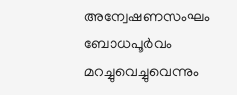അന്വേഷണസംഘം ബോധപൂർവം മറച്ചുവെച്ചുവെന്നും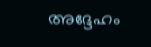അദ്ദേഹം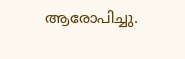ആരോപിച്ചു.